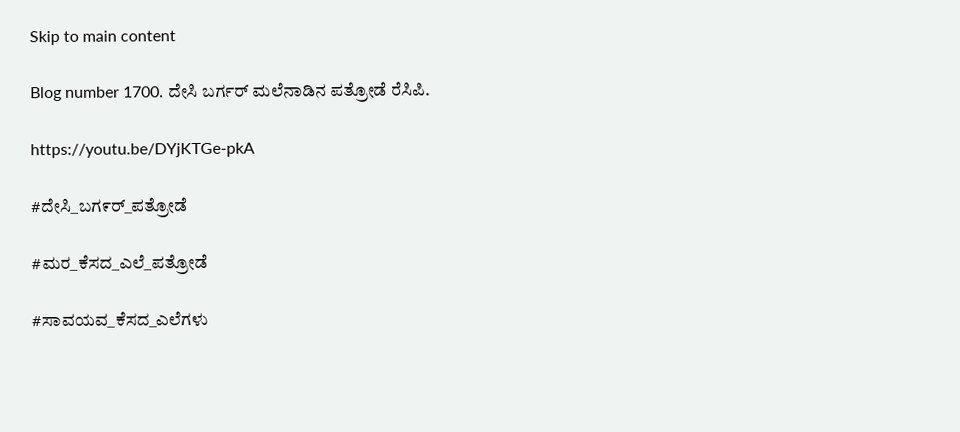Skip to main content

Blog number 1700. ದೇಸಿ ಬರ್ಗರ್ ಮಲೆನಾಡಿನ ಪತ್ರೋಡೆ ರೆಸಿಪಿ.

https://youtu.be/DYjKTGe-pkA

#ದೇಸಿ_ಬಗ೯ರ್_ಪತ್ರೋಡೆ

#ಮರ_ಕೆಸದ_ಎಲೆ_ಪತ್ರೋಡೆ

#ಸಾವಯವ_ಕೆಸದ_ಎಲೆಗಳು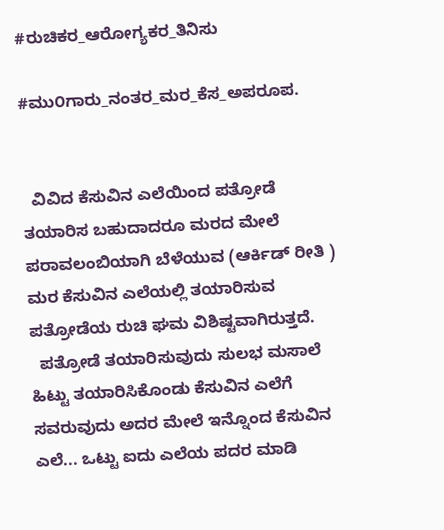#ರುಚಿಕರ_ಆರೋಗ್ಯಕರ_ತಿನಿಸು

#ಮು೦ಗಾರು_ನಂತರ_ಮರ_ಕೆಸ_ಅಪರೂಪ.


  ವಿವಿದ ಕೆಸುವಿನ ಎಲೆಯಿಂದ ಪತ್ರೋಡೆ ತಯಾರಿಸ ಬಹುದಾದರೂ ಮರದ ಮೇಲೆ ಪರಾವಲಂಬಿಯಾಗಿ ಬೆಳೆಯುವ (ಆರ್ಕಿಡ್ ರೀತಿ ) ಮರ ಕೆಸುವಿನ ಎಲೆಯಲ್ಲಿ ತಯಾರಿಸುವ ಪತ್ರೋಡೆಯ ರುಚಿ ಘಮ ವಿಶಿಷ್ಟವಾಗಿರುತ್ತದೆ.
  ಪತ್ರೋಡೆ ತಯಾರಿಸುವುದು ಸುಲಭ ಮಸಾಲೆ ಹಿಟ್ಟು ತಯಾರಿಸಿಕೊಂಡು ಕೆಸುವಿನ ಎಲೆಗೆ ಸವರುವುದು ಅದರ ಮೇಲೆ ಇನ್ನೊಂದ ಕೆಸುವಿನ ಎಲೆ... ಒಟ್ಟು ಐದು ಎಲೆಯ ಪದರ ಮಾಡಿ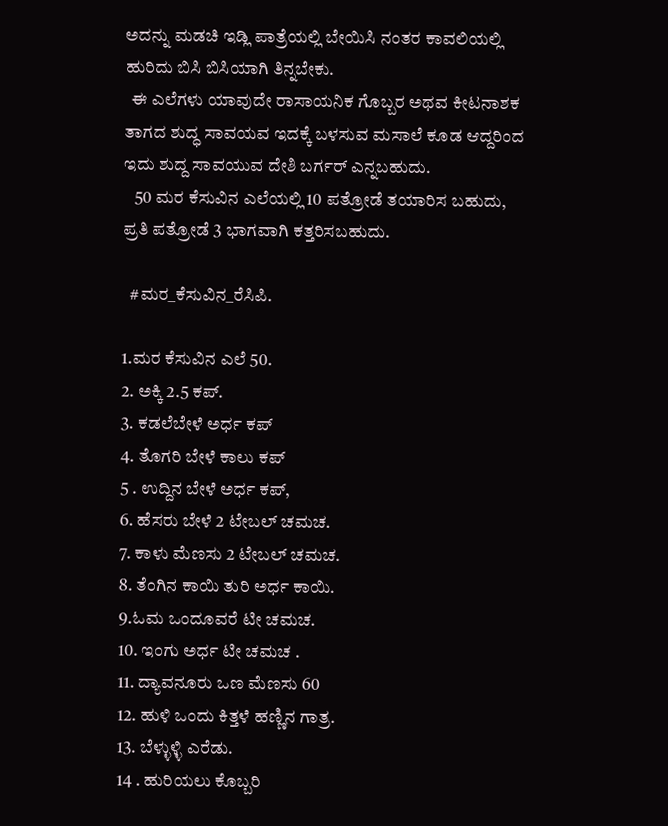ಅದನ್ನು ಮಡಚಿ ಇಡ್ಲಿ ಪಾತ್ರೆಯಲ್ಲಿ ಬೇಯಿಸಿ ನಂತರ ಕಾವಲಿಯಲ್ಲಿ ಹುರಿದು ಬಿಸಿ ಬಿಸಿಯಾಗಿ ತಿನ್ನಬೇಕು.
  ಈ ಎಲೆಗಳು ಯಾವುದೇ ರಾಸಾಯನಿಕ ಗೊಬ್ಬರ ಅಥವ ಕೀಟನಾಶಕ ತಾಗದ ಶುದ್ಧ ಸಾವಯವ ಇದಕ್ಕೆ ಬಳಸುವ ಮಸಾಲೆ ಕೂಡ ಆದ್ದರಿಂದ ಇದು ಶುದ್ದ ಸಾವಯುವ ದೇಶಿ ಬರ್ಗರ್ ಎನ್ನಬಹುದು.
   50 ಮರ ಕೆಸುವಿನ ಎಲೆಯಲ್ಲಿ 10 ಪತ್ರೋಡೆ ತಯಾರಿಸ ಬಹುದು, ಪ್ರತಿ ಪತ್ರೋಡೆ 3 ಭಾಗವಾಗಿ ಕತ್ತರಿಸಬಹುದು.

  #ಮರ_ಕೆಸುವಿನ_ರೆಸಿಪಿ.

1.ಮರ ಕೆಸುವಿನ ಎಲೆ 50.
2. ಅಕ್ಕಿ 2.5 ಕಪ್.
3. ಕಡಲೆಬೇಳೆ ಅರ್ಧ ಕಪ್
4. ತೊಗರಿ ಬೇಳೆ ಕಾಲು ಕಪ್
5 . ಉದ್ದಿನ ಬೇಳೆ ಅರ್ಧ ಕಪ್,
6. ಹೆಸರು ಬೇಳೆ 2 ಟೇಬಲ್ ಚಮಚ.
7. ಕಾಳು ಮೆಣಸು 2 ಟೇಬಲ್ ಚಮಚ.
8. ತೆಂಗಿನ ಕಾಯಿ ತುರಿ ಅರ್ಧ ಕಾಯಿ.
9.ಓಮ ಒಂದೂವರೆ ಟೀ ಚಮಚ.
10. ಇಂಗು ಅರ್ಧ ಟೀ ಚಮಚ .
11. ದ್ಯಾವನೂರು ಒಣ ಮೆಣಸು 60
12. ಹುಳಿ ಒಂದು ಕಿತ್ತಳೆ ಹಣ್ಣಿನ ಗಾತ್ರ.
13. ಬೆಳ್ಳುಳ್ಳಿ ಎರೆಡು.
14 . ಹುರಿಯಲು ಕೊಬ್ಬರಿ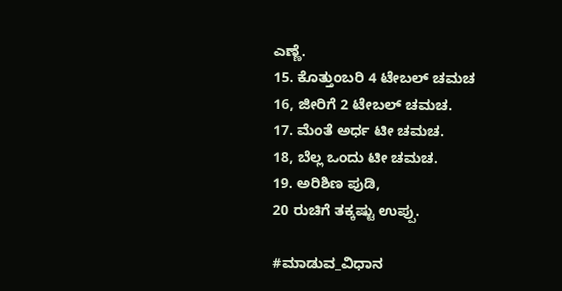ಎಣ್ಣೆ.
15. ಕೊತ್ತುಂಬರಿ 4 ಟೇಬಲ್ ಚಮಚ
16, ಜೀರಿಗೆ 2 ಟೇಬಲ್ ಚಮಚ.
17. ಮೆಂತೆ ಅರ್ಧ ಟೀ ಚಮಚ.
18, ಬೆಲ್ಲ ಒಂದು ಟೀ ಚಮಚ.
19. ಅರಿಶಿಣ ಪುಡಿ,
20 ರುಚಿಗೆ ತಕ್ಕಷ್ಟು ಉಪ್ಪು.

#ಮಾಡುವ_ವಿಧಾನ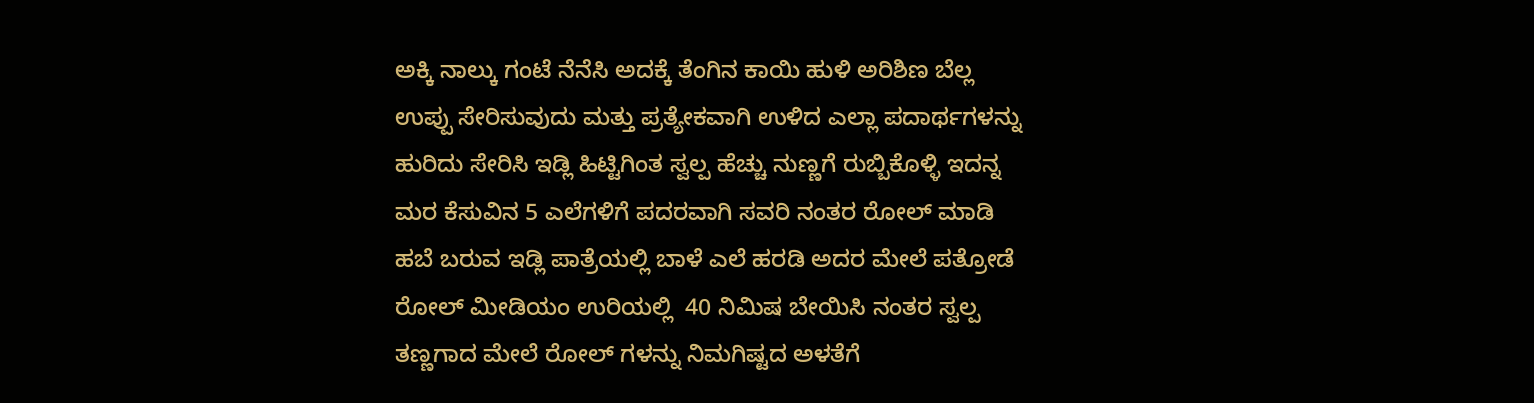ಅಕ್ಕಿ ನಾಲ್ಕು ಗಂಟೆ ನೆನೆಸಿ ಅದಕ್ಕೆ ತೆಂಗಿನ ಕಾಯಿ ಹುಳಿ ಅರಿಶಿಣ ಬೆಲ್ಲ ಉಪ್ಪು ಸೇರಿಸುವುದು ಮತ್ತು ಪ್ರತ್ಯೇಕವಾಗಿ ಉಳಿದ ಎಲ್ಲಾ ಪದಾರ್ಥಗಳನ್ನು ಹುರಿದು ಸೇರಿಸಿ ಇಡ್ಲಿ ಹಿಟ್ಟಿಗಿಂತ ಸ್ವಲ್ಪ ಹೆಚ್ಚು ನುಣ್ಣಗೆ ರುಬ್ಬಿಕೊಳ್ಳಿ ಇದನ್ನ ಮರ ಕೆಸುವಿನ 5 ಎಲೆಗಳಿಗೆ ಪದರವಾಗಿ ಸವರಿ ನಂತರ ರೋಲ್ ಮಾಡಿ ಹಬೆ ಬರುವ ಇಡ್ಲಿ ಪಾತ್ರೆಯಲ್ಲಿ ಬಾಳೆ ಎಲೆ ಹರಡಿ ಅದರ ಮೇಲೆ ಪತ್ರೋಡೆ ರೋಲ್ ಮೀಡಿಯಂ ಉರಿಯಲ್ಲಿ  40 ನಿಮಿಷ ಬೇಯಿಸಿ ನಂತರ ಸ್ವಲ್ಪ ತಣ್ಣಗಾದ ಮೇಲೆ ರೋಲ್ ಗಳನ್ನು ನಿಮಗಿಷ್ಟದ ಅಳತೆಗೆ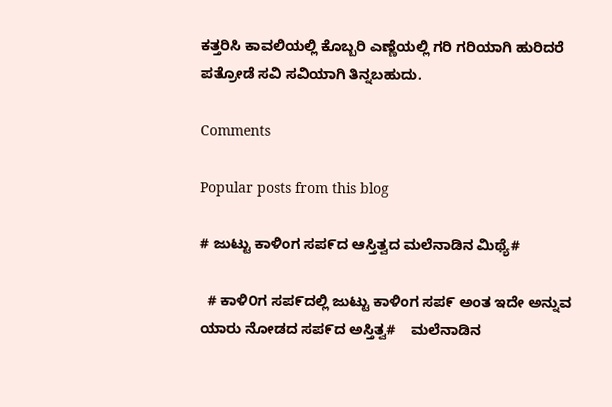ಕತ್ತರಿಸಿ ಕಾವಲಿಯಲ್ಲಿ ಕೊಬ್ಬರಿ ಎಣ್ಣೆಯಲ್ಲಿ ಗರಿ ಗರಿಯಾಗಿ ಹುರಿದರೆ ಪತ್ರೋಡೆ ಸವಿ ಸವಿಯಾಗಿ ತಿನ್ನಬಹುದು.

Comments

Popular posts from this blog

# ಜುಟ್ಟು ಕಾಳಿಂಗ ಸಪ೯ದ ಆಸ್ತಿತ್ವದ ಮಲೆನಾಡಿನ ಮಿಥ್ಯೆ#

  # ಕಾಳಿ೦ಗ ಸಪ೯ದಲ್ಲಿ ಜುಟ್ಟು ಕಾಳಿಂಗ ಸಪ೯ ಅಂತ ಇದೇ ಅನ್ನುವ ಯಾರು ನೋಡದ ಸಪ೯ದ ಅಸ್ತಿತ್ವ#    ಮಲೆನಾಡಿನ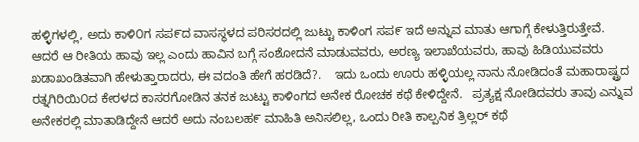ಹಳ್ಳಿಗಳಲ್ಲಿ, ಅದು ಕಾಳಿ೦ಗ ಸಪ೯ದ ವಾಸಸ್ಥಳದ ಪರಿಸರದಲ್ಲಿ ಜುಟ್ಟು ಕಾಳಿಂಗ ಸಪ೯ ಇದೆ ಅನ್ನುವ ಮಾತು ಆಗಾಗ್ಗೆ ಕೇಳುತ್ತಿರುತ್ತೇವೆ. ಆದರೆ ಆ ರೀತಿಯ ಹಾವು ಇಲ್ಲ ಎಂದು ಹಾವಿನ ಬಗ್ಗೆ ಸಂಶೋದನೆ ಮಾಡುವವರು, ಅರಣ್ಯ ಇಲಾಖೆಯವರು, ಹಾವು ಹಿಡಿಯುವವರು ಖಡಾಖಂಡಿತವಾಗಿ ಹೇಳುತ್ತಾರಾದರು, ಈ ವದಂತಿ ಹೇಗೆ ಹರಡಿದೆ?.    ಇದು ಒಂದು ಊರು ಹಳ್ಳಿಯಲ್ಲ ನಾನು ನೋಡಿದಂತೆ ಮಹಾರಾಷ್ಟ್ರದ ರತ್ನಗಿರಿಯಿ೦ದ ಕೇರಳದ ಕಾಸರಗೋಡಿನ ತನಕ ಜುಟ್ಟು ಕಾಳಿಂಗದ ಅನೇಕ ರೋಚಕ ಕಥೆ ಕೇಳಿದ್ದೇನೆ.   ಪ್ರತ್ಯಕ್ಷ ನೋಡಿದವರು ತಾವು ಎನ್ನುವ ಅನೇಕರಲ್ಲಿ ಮಾತಾಡಿದ್ದೇನೆ ಆದರೆ ಅದು ನಂಬಲಹ೯ ಮಾಹಿತಿ ಅನಿಸಲಿಲ್ಲ, ಒಂದು ರೀತಿ ಕಾಲ್ಪನಿಕ ತ್ರಿಲ್ಲರ್ ಕಥೆ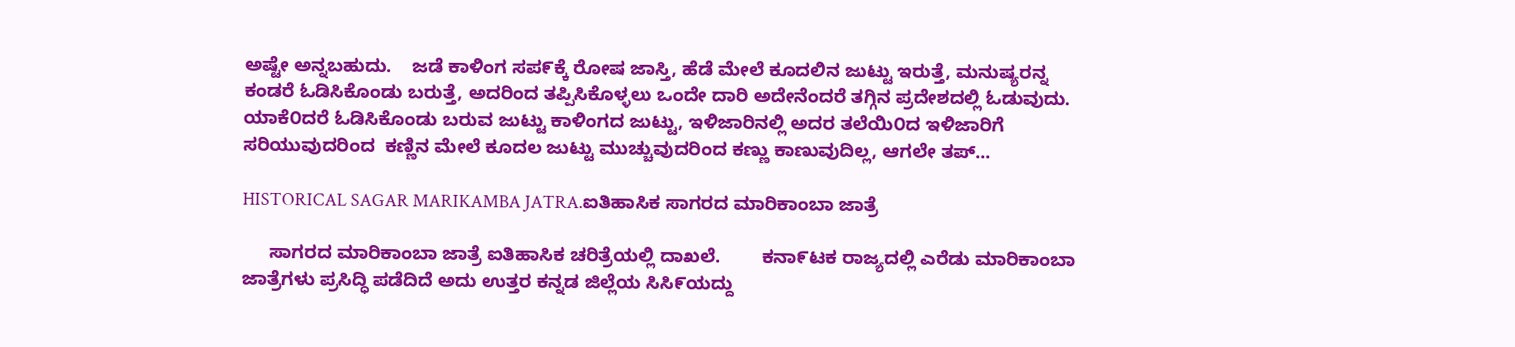ಅಷ್ಟೇ ಅನ್ನಬಹುದು.    ಜಡೆ ಕಾಳಿಂಗ ಸಪ೯ಕ್ಕೆ ರೋಷ ಜಾಸ್ತಿ, ಹೆಡೆ ಮೇಲೆ ಕೂದಲಿನ ಜುಟ್ಟು ಇರುತ್ತೆ, ಮನುಷ್ಯರನ್ನ ಕಂಡರೆ ಓಡಿಸಿಕೊಂಡು ಬರುತ್ತೆ, ಅದರಿಂದ ತಪ್ಪಿಸಿಕೊಳ್ಳಲು ಒಂದೇ ದಾರಿ ಅದೇನೆಂದರೆ ತಗ್ಗಿನ ಪ್ರದೇಶದಲ್ಲಿ ಓಡುವುದು.     ಯಾಕೆ೦ದರೆ ಓಡಿಸಿಕೊಂಡು ಬರುವ ಜುಟ್ಟು ಕಾಳಿಂಗದ ಜುಟ್ಟು, ಇಳಿಜಾರಿನಲ್ಲಿ ಅದರ ತಲೆಯಿ೦ದ ಇಳಿಜಾರಿಗೆ ಸರಿಯುವುದರಿಂದ  ಕಣ್ಣಿನ ಮೇಲೆ ಕೂದಲ ಜುಟ್ಟು ಮುಚ್ಚುವುದರಿಂದ ಕಣ್ಣು ಕಾಣುವುದಿಲ್ಲ, ಆಗಲೇ ತಪ್...

HISTORICAL SAGAR MARIKAMBA JATRA.ಐತಿಹಾಸಿಕ ಸಾಗರದ ಮಾರಿಕಾಂಬಾ ಜಾತ್ರೆ

     ಸಾಗರದ ಮಾರಿಕಾಂಬಾ ಜಾತ್ರೆ ಐತಿಹಾಸಿಕ ಚರಿತ್ರೆಯಲ್ಲಿ ದಾಖಲೆ.        ಕನಾ೯ಟಕ ರಾಜ್ಯದಲ್ಲಿ ಎರೆಡು ಮಾರಿಕಾಂಬಾ ಜಾತ್ರೆಗಳು ಪ್ರಸಿದ್ಧಿ ಪಡೆದಿದೆ ಅದು ಉತ್ತರ ಕನ್ನಡ ಜಿಲ್ಲೆಯ ಸಿಸಿ೯ಯದ್ದು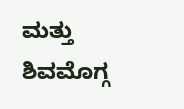ಮತ್ತು ಶಿವಮೊಗ್ಗ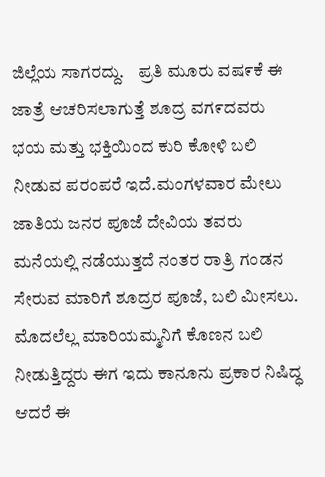ಜಿಲ್ಲೆಯ ಸಾಗರದ್ದು.    ಪ್ರತಿ ಮೂರು ವಷ೯ಕೆ ಈ ಜಾತ್ರೆ ಆಚರಿಸಲಾಗುತ್ತೆ ಶೂದ್ರ ವಗ೯ದವರು ಭಯ ಮತ್ತು ಭಕ್ತಿಯಿಂದ ಕುರಿ ಕೋಳಿ ಬಲಿ ನೀಡುವ ಪರಂಪರೆ ಇದೆ.ಮಂಗಳವಾರ ಮೇಲು ಜಾತಿಯ ಜನರ ಪೂಜೆ ದೇವಿಯ ತವರು ಮನೆಯಲ್ಲಿ ನಡೆಯುತ್ತದೆ ನಂತರ ರಾತ್ರಿ ಗಂಡನ ಸೇರುವ ಮಾರಿಗೆ ಶೂದ್ರರ ಪೂಜೆ, ಬಲಿ ಮೀಸಲು.    ಮೊದಲೆಲ್ಲ ಮಾರಿಯಮ್ಮನಿಗೆ ಕೊಣನ ಬಲಿ ನೀಡುತ್ತಿದ್ದರು ಈಗ ಇದು ಕಾನೂನು ಪ್ರಕಾರ ನಿಷಿದ್ಧ ಆದರೆ ಈ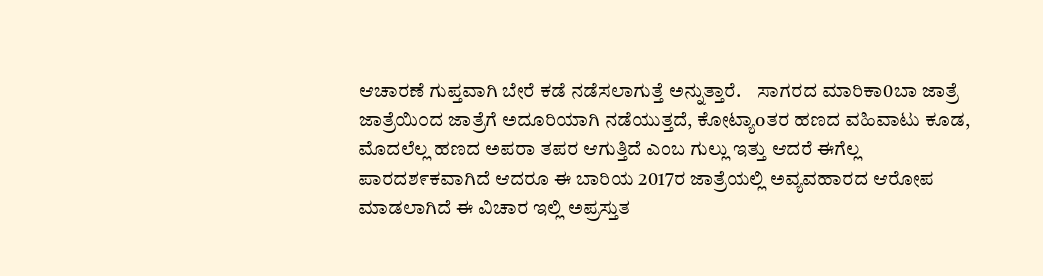ಆಚಾರಣೆ ಗುಪ್ತವಾಗಿ ಬೇರೆ ಕಡೆ ನಡೆಸಲಾಗುತ್ತೆ ಅನ್ನುತ್ತಾರೆ.    ಸಾಗರದ ಮಾರಿಕಾ0ಬಾ ಜಾತ್ರೆ ಜಾತ್ರೆಯಿ೦ದ ಜಾತ್ರೆಗೆ ಅದೂರಿಯಾಗಿ ನಡೆಯುತ್ತದೆ, ಕೋಟ್ಯಾoತರ ಹಣದ ವಹಿವಾಟು ಕೂಡ, ಮೊದಲೆಲ್ಲ ಹಣದ ಅಪರಾ ತಪರ ಆಗುತ್ತಿದೆ ಎಂಬ ಗುಲ್ಲು ಇತ್ತು ಆದರೆ ಈಗೆಲ್ಲ ಪಾರದಶ೯ಕವಾಗಿದೆ ಆದರೂ ಈ ಬಾರಿಯ 2017ರ ಜಾತ್ರೆಯಲ್ಲಿ ಅವ್ಯವಹಾರದ ಆರೋಪ ಮಾಡಲಾಗಿದೆ ಈ ವಿಚಾರ ಇಲ್ಲಿ ಅಪ್ರಸ್ತುತ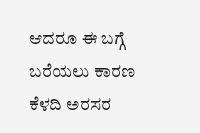ಆದರೂ ಈ ಬಗ್ಗೆ ಬರೆಯಲು ಕಾರಣ ಕೆಳದಿ ಅರಸರ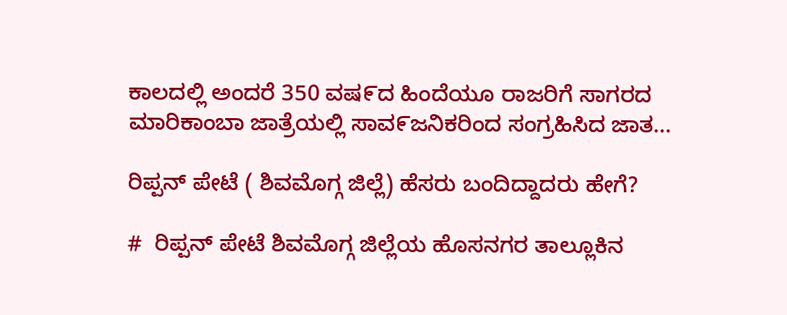ಕಾಲದಲ್ಲಿ ಅಂದರೆ 350 ವಷ೯ದ ಹಿಂದೆಯೂ ರಾಜರಿಗೆ ಸಾಗರದ ಮಾರಿಕಾಂಬಾ ಜಾತ್ರೆಯಲ್ಲಿ ಸಾವ೯ಜನಿಕರಿಂದ ಸಂಗ್ರಹಿಸಿದ ಜಾತ...

ರಿಪ್ಪನ್ ಪೇಟೆ ( ಶಿವಮೊಗ್ಗ ಜಿಲ್ಲೆ) ಹೆಸರು ಬಂದಿದ್ದಾದರು ಹೇಗೆ?

#  ರಿಪ್ಪನ್ ಪೇಟೆ ಶಿವಮೊಗ್ಗ ಜಿಲ್ಲೆಯ ಹೊಸನಗರ ತಾಲ್ಲೂಕಿನ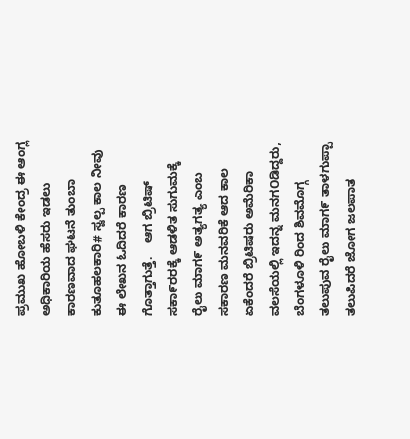ಪ್ರಮುಖ ಹೋಬಳಿ ಕೇಂದ್ರ ಈ ಆಂಗ್ಲ ಅಧಿಕಾರಿಯ ಹೆಸರು ಇಡಲು ಕಾರಣವಾದ ಘಟನೆ ತುಂಬಾ ಕುತೂಹಲಕಾರಿ# ಸ್ವಲ್ಪ ಕಾಲ ನೀವು ಈ ಲೇಖನ ಓದಿದರೆ ಕಾರಣ ಗೊತ್ತಾಗುತ್ತೆ.    ಆಗ ಬ್ರಿಟಿಷ್ ಸಕಾ೯ರರಕ್ಕೆ ಆಡಳಿತ ಸುಗುಮಕ್ಕೆ ರೈಲು ಮಾಗ೯ ಅತ್ಯಗತ್ಯ ಎಂಬ ಸಕಾರಣ ಮನವರಿಕೆ ಆದ ಕಾಲ ಏಕೆಂದರೆ ಬ್ರಿಟಿಷರು ಅಮೆರಿಕಾ ವಲಸೆಯಲ್ಲಿ ಇದನ್ನ ಮನಗOಡಿದ್ದರು, ಬೆಂಗಳೂಳಿ ರಿಂದ ಶಿವಮೊಗ್ಗ ತಲುಪುವ ರೈಲು ಮಾಗ೯ ತಾಳಗುಪ್ಪಾ ತಲುಪಿದರೆ ಜೋಗ ಜಲಪಾತ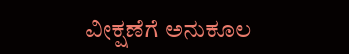ವೀಕ್ಷಣೆಗೆ ಅನುಕೂಲ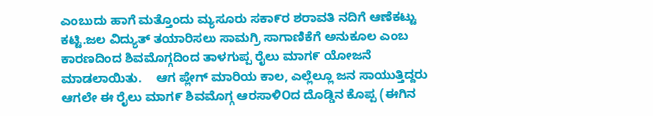ಎಂಬುದು ಹಾಗೆ ಮತ್ತೊಂದು ಮ್ಯಸೂರು ಸಕಾ೯ರ ಶರಾವತಿ ನದಿಗೆ ಆಣೆಕಟ್ಟು ಕಟ್ಟಿ.ಜಲ ವಿದ್ಯುತ್ ತಯಾರಿಸಲು ಸಾಮಗ್ರಿ ಸಾಗಾಣಿಕೆಗೆ ಅನುಕೂಲ ಎಂಬ ಕಾರಣದಿಂದ ಶಿವಮೊಗ್ಗದಿಂದ ತಾಳಗುಪ್ಪ ರೈಲು ಮಾಗ೯ ಯೋಜನೆ ಮಾಡಲಾಯಿತು.    ಆಗ ಪ್ಲೇಗ್ ಮಾರಿಯ ಕಾಲ, ಎಲ್ಲೆಲ್ಲೂ ಜನ ಸಾಯುತ್ತಿದ್ದರು ಆಗಲೇ ಈ ರೈಲು ಮಾಗ೯ ಶಿವಮೊಗ್ಗ ಆರಸಾಳಿOದ ದೊಡ್ಡಿನ ಕೊಪ್ಪ (ಈಗಿನ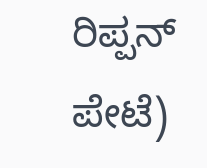ರಿಪ್ಪನ್ ಪೇಟೆ)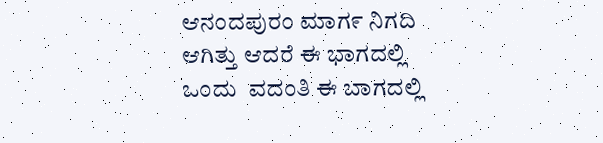ಆನಂದಪುರಂ ಮಾಗ೯ ನಿಗದಿ ಆಗಿತ್ತು ಆದರೆ ಈ ಭಾಗದಲ್ಲಿ ಒಂದು  ವದಂತಿ ಈ ಬಾಗದಲ್ಲಿ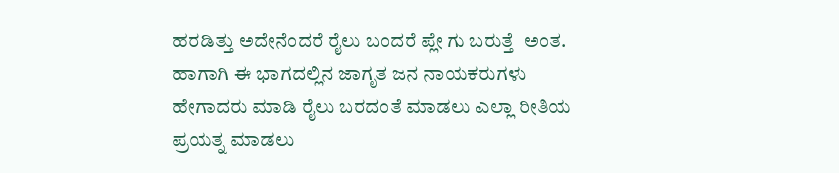ಹರಡಿತ್ತು ಅದೇನೆಂದರೆ ರೈಲು ಬಂದರೆ ಪ್ಲೇ ಗು ಬರುತ್ತೆ  ಅಂತ.    ಹಾಗಾಗಿ ಈ ಭಾಗದಲ್ಲಿನ ಜಾಗೃತ ಜನ ನಾಯಕರುಗಳು ಹೇಗಾದರು ಮಾಡಿ ರೈಲು ಬರದಂತೆ ಮಾಡಲು ಎಲ್ಲಾ ರೀತಿಯ ಪ್ರಯತ್ನ ಮಾಡಲು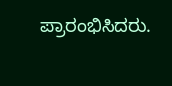ಪ್ರಾರಂಭಿಸಿದರು.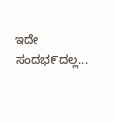ಇದೇ ಸಂದಭ೯ದಲ್ಲ...